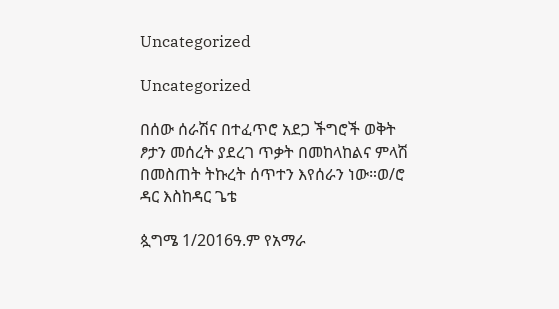Uncategorized

Uncategorized

በሰው ሰራሽና በተፈጥሮ አደጋ ችግሮች ወቅት ፆታን መሰረት ያደረገ ጥቃት በመከላከልና ምላሽ በመስጠት ትኩረት ሰጥተን እየሰራን ነው።ወ/ሮ ዳር እስከዳር ጌቴ

ጷግሜ 1/2016ዓ.ም የአማራ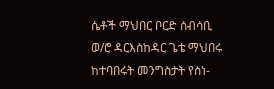ሴቶች ማህበር ቦርድ ሰብሳቢ ወ/ሮ ዳርእስከዳር ጌቴ ማህበሩ ከተባበሩት መንግስታት የስነ-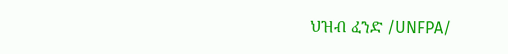ህዝብ ፈንድ /UNFPA/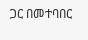ጋር በመተባበር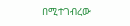በሚተገብረው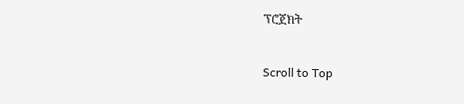ፕሮጀክት

Scroll to Top